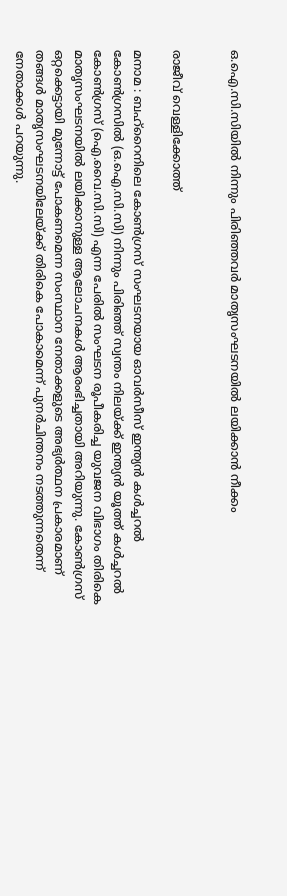ഒ.ഐ.സി.സിയിൽ നിന്നും പിരിഞ്ഞവർ മാതൃസംഘടനയിൽ ലയിക്കാൻ നീക്കം


രാജീവ് വെള്ളിക്കോത്ത്

മനാമ : ബഹ്‌റൈനിലെ കോൺഗ്രസ് സംഘടനയായ ഓവർസീസ് ഇന്ത്യൻ കൾച്ചറൽ കോൺഗ്രസിൽ (ഒ.ഐ.സി.സി) നിന്നും പിരിഞ്ഞ് സ്വന്തം നിലയ്ക്ക് ഇന്ത്യൻ യൂത്ത് കൾച്ചറൽ കോൺഗ്രസ് (ഐ.വൈ.സി.സി) എന്ന പേരിൽ സംഘടന രൂപീകരിച്ച യുവജന വിഭാഗം തിരികെ മാതൃസംഘടനയിൽ ലയിക്കാനുള്ള ആലോചനകൾ ആരംഭിച്ചതായി അറിയുന്നു. കോൺഗ്രസ് ഒറ്റക്കെട്ടായി മുന്നോട്ട് പോകണമെന്ന സംസ്ഥാന നേതാക്കളുടെ അഭ്യർത്ഥന പ്രകാരമാണ് തങ്ങൾ മാതൃസംഘടനയിലേയ്ക്ക് തിരികെ പോകാമെന്ന് പുനർചിന്തനം നടത്തുന്നതെന്ന് നേതാക്കൾ പറയുന്നു.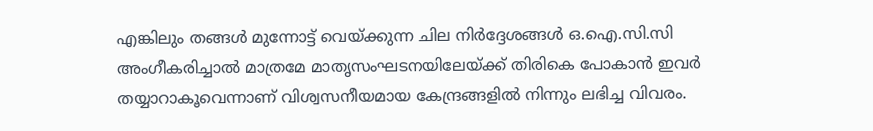എങ്കിലും തങ്ങൾ മുന്നോട്ട് വെയ്ക്കുന്ന ചില നിർദ്ദേശങ്ങൾ ഒ.ഐ.സി.സി അംഗീകരിച്ചാൽ മാത്രമേ മാതൃസംഘടനയിലേയ്ക്ക് തിരികെ പോകാൻ ഇവർ തയ്യാറാകൂവെന്നാണ് വിശ്വസനീയമായ കേന്ദ്രങ്ങളിൽ നിന്നും ലഭിച്ച വിവരം.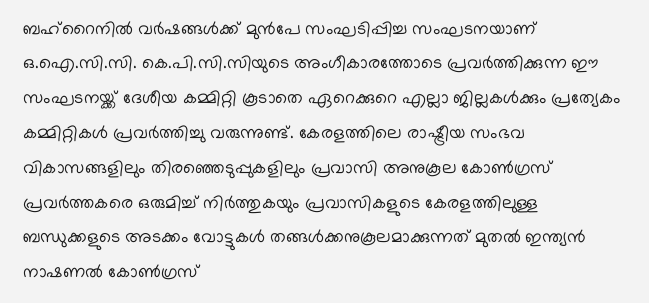ബഹ്‌റൈനിൽ വർഷങ്ങൾക്ക് മുൻപേ സംഘടിപ്പിച്ച സംഘടനയാണ് ഒ.ഐ.സി.സി. കെ.പി.സി.സിയുടെ അംഗീകാരത്തോടെ പ്രവർത്തിക്കുന്ന ഈ സംഘടനയ്ക്ക് ദേശീയ കമ്മിറ്റി കൂടാതെ ഏറെക്കുറെ എല്ലാ ജില്ലകൾക്കും പ്രത്യേകം കമ്മിറ്റികൾ പ്രവർത്തിച്ചു വരുന്നുണ്ട്. കേരളത്തിലെ രാഷ്ട്രീയ സംഭവ വികാസങ്ങളിലും തിരഞ്ഞെടുപ്പുകളിലും പ്രവാസി അനുകൂല കോൺഗ്രസ് പ്രവർത്തകരെ ഒരുമിച്ച് നിർത്തുകയും പ്രവാസികളുടെ കേരളത്തിലുള്ള ബന്ധുക്കളുടെ അടക്കം വോട്ടുകൾ തങ്ങൾക്കനുകൂലമാക്കുന്നത് മുതൽ ഇന്ത്യൻ നാഷണൽ കോൺഗ്രസ്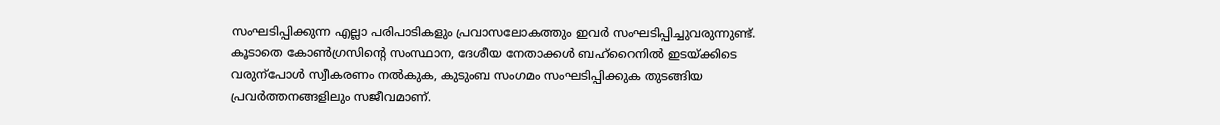സംഘടിപ്പിക്കുന്ന എല്ലാ പരിപാടികളും പ്രവാസലോകത്തും ഇവർ സംഘടിപ്പിച്ചുവരുന്നുണ്ട്. കൂടാതെ കോൺഗ്രസിന്റെ സംസ്ഥാന, ദേശീയ നേതാക്കൾ ബഹ്റൈനിൽ ഇടയ്ക്കിടെ വരുന്പോൾ സ്വീകരണം നൽകുക, കുടുംബ സംഗമം സംഘടിപ്പിക്കുക തുടങ്ങിയ പ്രവർത്തനങ്ങളിലും സജീവമാണ്.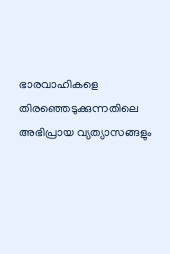ഭാരവാഹികളെ തിരഞ്ഞെടുക്കുന്നതിലെ അഭിപ്രായ വ്യത്യാസങ്ങളും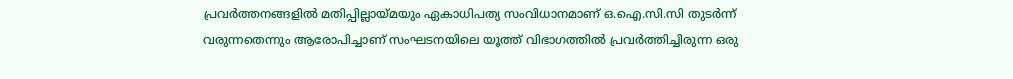പ്രവർത്തനങ്ങളിൽ മതിപ്പില്ലായ്മയും ഏകാധിപത്യ സംവിധാനമാണ് ഒ.ഐ.സി.സി തുടർന്ന് വരുന്നതെന്നും ആരോപിച്ചാണ് സംഘടനയിലെ യൂത്ത് വിഭാഗത്തിൽ പ്രവർത്തിച്ചിരുന്ന ഒരു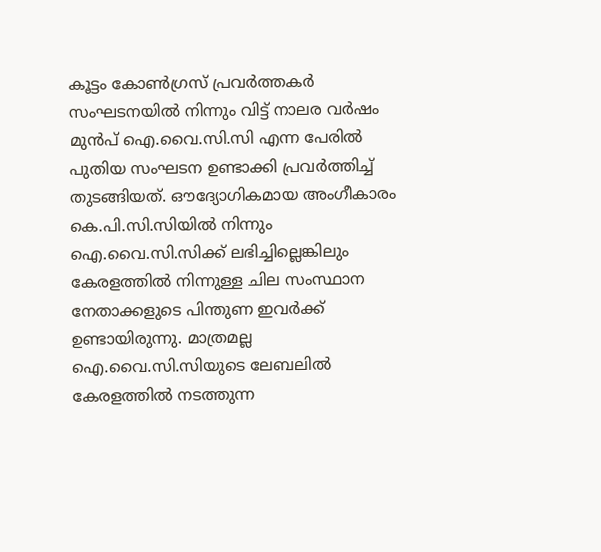കൂട്ടം കോൺഗ്രസ് പ്രവർത്തകർ സംഘടനയിൽ നിന്നും വിട്ട് നാലര വർഷം മുൻപ് ഐ.വൈ.സി.സി എന്ന പേരിൽ പുതിയ സംഘടന ഉണ്ടാക്കി പ്രവർത്തിച്ച് തുടങ്ങിയത്. ഔദ്യോഗികമായ അംഗീകാരം കെ.പി.സി.സിയിൽ നിന്നും ഐ.വൈ.സി.സിക്ക് ലഭിച്ചില്ലെങ്കിലും കേരളത്തിൽ നിന്നുള്ള ചില സംസ്ഥാന നേതാക്കളുടെ പിന്തുണ ഇവർക്ക് ഉണ്ടായിരുന്നു. മാത്രമല്ല ഐ.വൈ.സി.സിയുടെ ലേബലിൽ കേരളത്തിൽ നടത്തുന്ന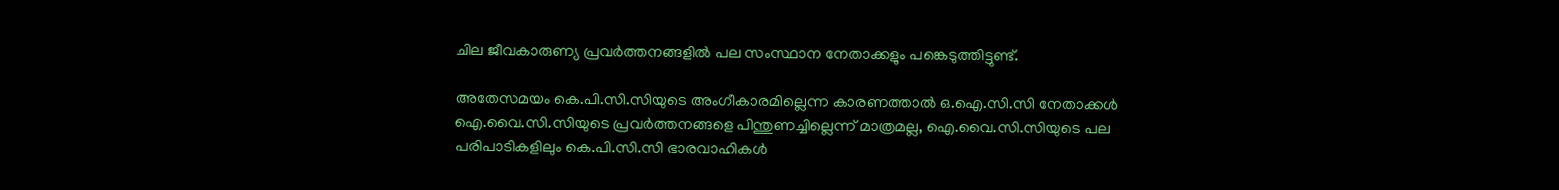ചില ജീവകാരുണ്യ പ്രവർത്തനങ്ങളിൽ പല സംസ്ഥാന നേതാക്കളും പങ്കെടുത്തിട്ടുണ്ട്.

അതേസമയം കെ.പി.സി.സിയുടെ അംഗീകാരമില്ലെന്ന കാരണത്താൽ ഒ.ഐ.സി.സി നേതാക്കൾ ഐ.വൈ.സി.സിയുടെ പ്രവർത്തനങ്ങളെ പിന്തുണച്ചില്ലെന്ന് മാത്രമല്ല, ഐ.വൈ.സി.സിയുടെ പല പരിപാടികളിലും കെ.പി.സി.സി ഭാരവാഹികൾ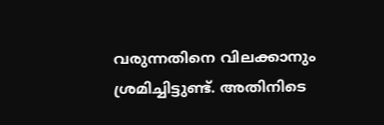വരുന്നതിനെ വിലക്കാനും ശ്രമിച്ചിട്ടുണ്ട്. അതിനിടെ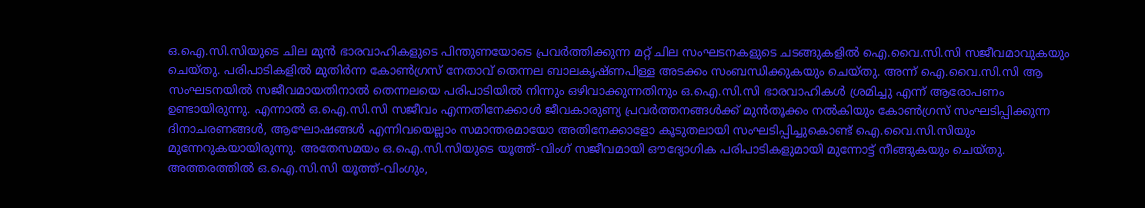ഒ.ഐ.സി.സിയുടെ ചില മുൻ ഭാരവാഹികളുടെ പിന്തുണയോടെ പ്രവർത്തിക്കുന്ന മറ്റ് ചില സംഘടനകളുടെ ചടങ്ങുകളിൽ ഐ.വൈ.സി.സി സജീവമാവുകയും ചെയ്തു. പരിപാടികളിൽ മുതിർന്ന കോൺഗ്രസ് നേതാവ് തെന്നല ബാലകൃഷ്ണപിള്ള അടക്കം സംബന്ധിക്കുകയും ചെയ്തു. അന്ന് ഐ.വൈ.സി.സി ആ സംഘടനയിൽ സജീവമായതിനാൽ തെന്നലയെ പരിപാടിയിൽ നിന്നും ഒഴിവാക്കുന്നതിനും ഒ.ഐ.സി.സി ഭാരവാഹികൾ ശ്രമിച്ചു എന്ന് ആരോപണം ഉണ്ടായിരുന്നു. എന്നാൽ ഒ.ഐ.സി.സി സജീവം എന്നതിനേക്കാൾ ജീവകാരുണ്യ പ്രവർത്തനങ്ങൾക്ക് മുൻതൂക്കം നൽകിയും കോൺഗ്രസ് സംഘടിപ്പിക്കുന്ന ദിനാചരണങ്ങൾ, ആഘോഷങ്ങൾ എന്നിവയെല്ലാം സമാന്തരമായോ അതിനേക്കാളോ കൂടുതലായി സംഘടിപ്പിച്ചുകൊണ്ട് ഐ.വൈ.സി.സിയും മുന്നേറുകയായിരുന്നു. അതേസമയം ഒ.ഐ.സി.സിയുടെ യൂത്ത്-വിംഗ് സജീവമായി ഔദ്യോഗിക പരിപാടികളുമായി മുന്നോട്ട് നീങ്ങുകയും ചെയ്തു. അത്തരത്തിൽ ഒ.ഐ.സി.സി യൂത്ത്-വിംഗും,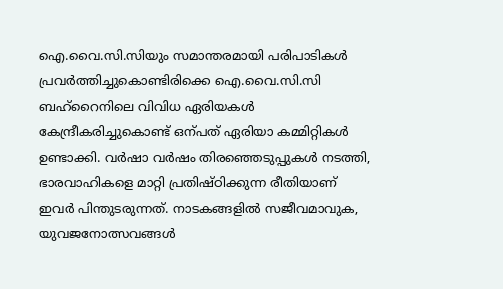ഐ.വൈ.സി.സിയും സമാന്തരമായി പരിപാടികൾ പ്രവർത്തിച്ചുകൊണ്ടിരിക്കെ ഐ.വൈ.സി.സി ബഹ്‌റൈനിലെ വിവിധ ഏരിയകൾ കേന്ദ്രീകരിച്ചുകൊണ്ട് ഒന്പത് ഏരിയാ കമ്മിറ്റികൾ ഉണ്ടാക്കി. വർഷാ വർഷം തിരഞ്ഞെടുപ്പുകൾ നടത്തി, ഭാരവാഹികളെ മാറ്റി പ്രതിഷ്ഠിക്കുന്ന രീതിയാണ് ഇവർ പിന്തുടരുന്നത്. നാടകങ്ങളിൽ സജീവമാവുക, യുവജനോത്സവങ്ങൾ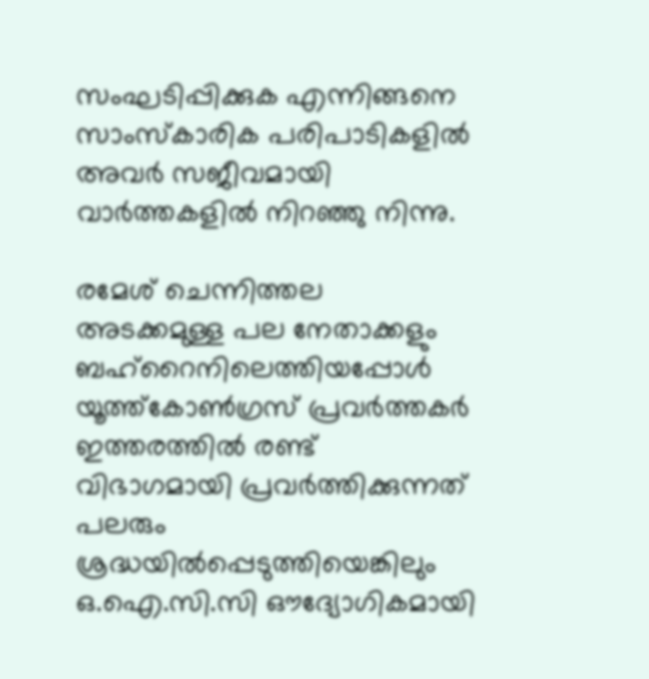സംഘടിപ്പിക്കുക എന്നിങ്ങനെ സാംസ്കാരിക പരിപാടികളിൽ അവർ സജീവമായി വാർത്തകളിൽ നിറഞ്ഞു നിന്നു.

രമേശ് ചെന്നിത്തല അടക്കമുള്ള പല നേതാക്കളും ബഹ്റൈനിലെത്തിയപ്പോൾ യൂത്ത്കോൺഗ്രസ് പ്രവർത്തകർ ഇത്തരത്തിൽ രണ്ട് വിഭാഗമായി പ്രവർത്തിക്കുന്നത് പലരും ശ്രദ്ധയിൽപ്പെടുത്തിയെങ്കിലും ഒ.ഐ.സി.സി ഔദ്യോഗികമായി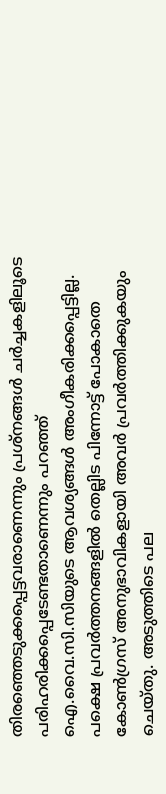തിരഞ്ഞെടുക്കപ്പെട്ടവരാണെന്നും പ്രശ്നങ്ങൾ ചർച്ചകളിലൂടെ പരിഹരിക്കപ്പെടേണ്ടതാണെന്നും പറഞ്ഞ് ഐ.വൈ.സി.സിയുടെ ആവശ്യങ്ങൾ അംഗീകരിക്കപ്പെട്ടില്ല. പക്ഷെ പ്രവർത്തനങ്ങളിൽ തെല്ലിട പിന്നോട്ട് പോകാതെ കോൺഗ്രസ് അനുഭാവികളായി അവർ പ്രവർത്തിക്കുകയും ചെയ്തു. അടുത്തിടെ പല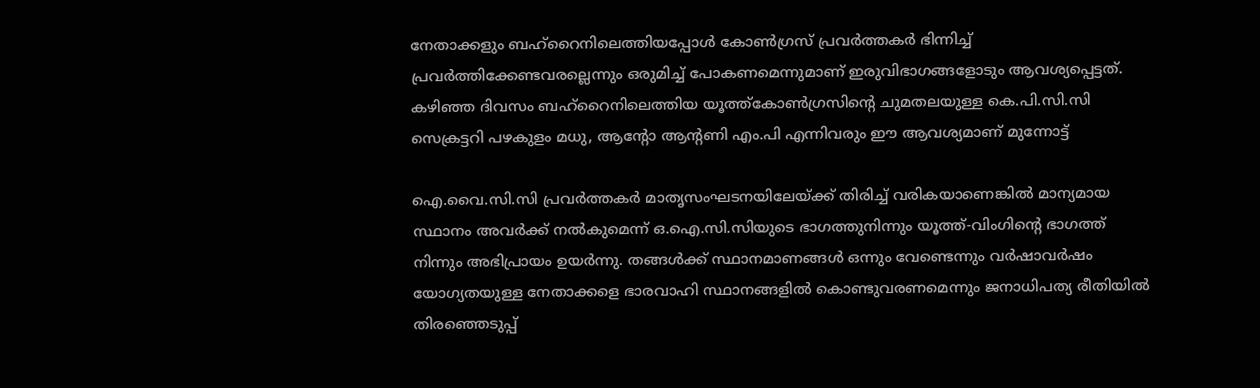നേതാക്കളും ബഹ്റൈനിലെത്തിയപ്പോൾ കോൺഗ്രസ് പ്രവർത്തകർ ഭിന്നിച്ച് പ്രവർത്തിക്കേണ്ടവരല്ലെന്നും ഒരുമിച്ച് പോകണമെന്നുമാണ് ഇരുവിഭാഗങ്ങളോടും ആവശ്യപ്പെട്ടത്. കഴിഞ്ഞ ദിവസം ബഹ്റൈനിലെത്തിയ യൂത്ത്കോൺഗ്രസിന്റെ ചുമതലയുള്ള കെ.പി.സി.സി സെക്രട്ടറി പഴകുളം മധു, ആന്റോ ആന്റണി എം.പി എന്നിവരും ഈ ആവശ്യമാണ് മുന്നോട്ട്

ഐ.വൈ.സി.സി പ്രവർത്തകർ മാതൃസംഘടനയിലേയ്ക്ക് തിരിച്ച് വരികയാണെങ്കിൽ മാന്യമായ സ്ഥാനം അവർക്ക് നൽകുമെന്ന് ഒ.ഐ.സി.സിയുടെ ഭാഗത്തുനിന്നും യൂത്ത്-വിംഗിന്റെ ഭാഗത്ത് നിന്നും അഭിപ്രായം ഉയർന്നു. തങ്ങൾക്ക് സ്ഥാനമാണങ്ങൾ ഒന്നും വേണ്ടെന്നും വർഷാവർഷം യോഗ്യതയുള്ള നേതാക്കളെ ഭാരവാഹി സ്ഥാനങ്ങളിൽ കൊണ്ടുവരണമെന്നും ജനാധിപത്യ രീതിയിൽ തിരഞ്ഞെടുപ്പ്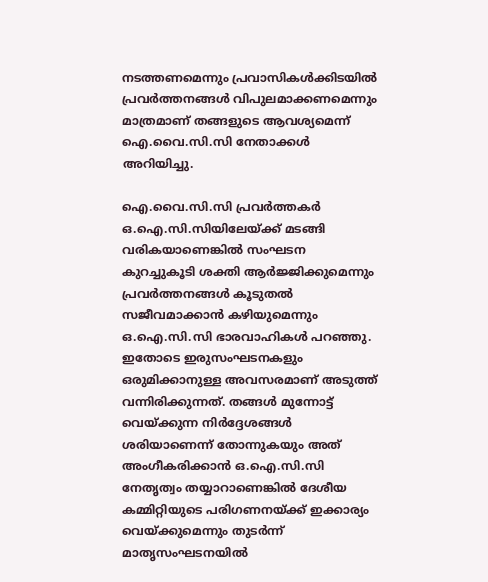നടത്തണമെന്നും പ്രവാസികൾക്കിടയിൽ പ്രവർത്തനങ്ങൾ വിപുലമാക്കണമെന്നും മാത്രമാണ് തങ്ങളുടെ ആവശ്യമെന്ന് ഐ.വൈ.സി.സി നേതാക്കൾ അറിയിച്ചു.

ഐ.വൈ.സി.സി പ്രവർത്തകർ ഒ.ഐ.സി.സിയിലേയ്ക്ക് മടങ്ങി വരികയാണെങ്കിൽ സംഘടന കുറച്ചുകൂടി ശക്തി ആർജ്ജിക്കുമെന്നും പ്രവർത്തനങ്ങൾ കൂടുതൽ സജീവമാക്കാൻ കഴിയുമെന്നും ഒ.ഐ.സി.സി ഭാരവാഹികൾ പറഞ്ഞു. ഇതോടെ ഇരുസംഘടനകളും ഒരുമിക്കാനുള്ള അവസരമാണ് അടുത്ത് വന്നിരിക്കുന്നത്. തങ്ങൾ മുന്നോട്ട് വെയ്ക്കുന്ന നിർദ്ദേശങ്ങൾ ശരിയാണെന്ന് തോന്നുകയും അത് അംഗീകരിക്കാൻ ഒ.ഐ.സി.സി നേതൃത്വം തയ്യാറാണെങ്കിൽ ദേശീയ കമ്മിറ്റിയുടെ പരിഗണനയ്ക്ക് ഇക്കാര്യം വെയ്ക്കുമെന്നും തുടർന്ന് മാതൃസംഘടനയിൽ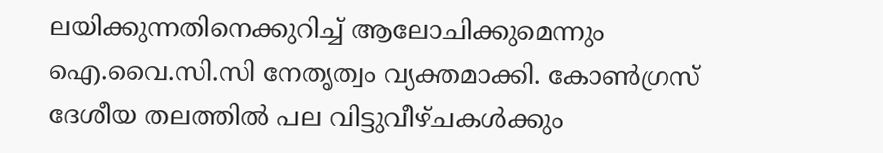ലയിക്കുന്നതിനെക്കുറിച്ച് ആലോചിക്കുമെന്നും ഐ.വൈ.സി.സി നേതൃത്വം വ്യക്തമാക്കി. കോൺഗ്രസ് ദേശീയ തലത്തിൽ പല വിട്ടുവീഴ്ചകൾക്കും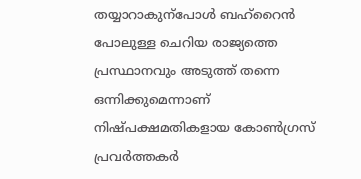തയ്യാറാകുന്പോൾ ബഹ്‌റൈൻ പോലുള്ള ചെറിയ രാജ്യത്തെ പ്രസ്ഥാനവും അടുത്ത് തന്നെ ഒന്നിക്കുമെന്നാണ്‌ നിഷ്പക്ഷമതികളായ കോൺഗ്രസ് പ്രവർത്തകർ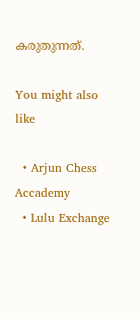കരുതുന്നത്.

You might also like

  • Arjun Chess Accademy
  • Lulu Exchange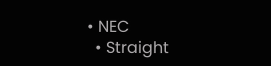• NEC
  • Straight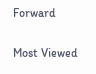Forward

Most Viewed